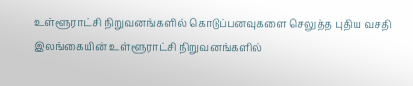உள்ளூராட்சி நிறுவனங்களில் கொடுப்பனவுகளை செலுத்த புதிய வசதி
இலங்கையின் உள்ளூராட்சி நிறுவனங்களில்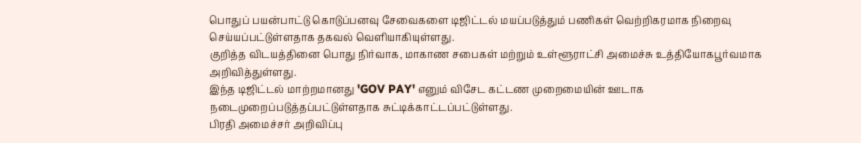பொதுப் பயன்பாட்டு கொடுப்பனவு சேவைகளை டிஜிட்டல் மயப்படுத்தும் பணிகள் வெற்றிகரமாக நிறைவு செய்யப்பட்டுள்ளதாக தகவல் வெளியாகியுள்ளது.
குறித்த விடயத்தினை பொது நிர்வாக, மாகாண சபைகள் மற்றும் உள்ளூராட்சி அமைச்சு உத்தியோகபூர்வமாக அறிவித்துள்ளது.
இந்த டிஜிட்டல் மாற்றமானது 'GOV PAY' எனும் விசேட கட்டண முறைமையின் ஊடாக நடைமுறைப்படுத்தப்பட்டுள்ளதாக சுட்டிக்காட்டப்பட்டுள்ளது.
பிரதி அமைச்சர் அறிவிப்பு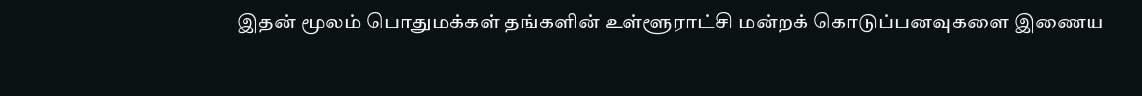இதன் மூலம் பொதுமக்கள் தங்களின் உள்ளூராட்சி மன்றக் கொடுப்பனவுகளை இணைய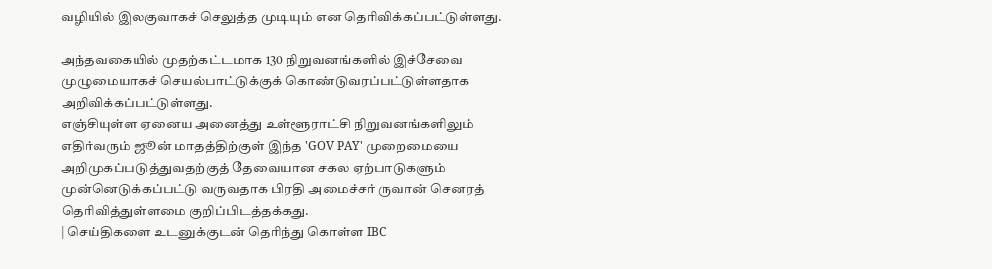வழியில் இலகுவாகச் செலுத்த முடியும் என தெரிவிக்கப்பட்டுள்ளது.

அந்தவகையில் முதற்கட்டமாக 130 நிறுவனங்களில் இச்சேவை முழுமையாகச் செயல்பாட்டுக்குக் கொண்டுவரப்பட்டுள்ளதாக அறிவிக்கப்பட்டுள்ளது.
எஞ்சியுள்ள ஏனைய அனைத்து உள்ளூராட்சி நிறுவனங்களிலும் எதிர்வரும் ஜூன் மாதத்திற்குள் இந்த 'GOV PAY' முறைமையை அறிமுகப்படுத்துவதற்குத் தேவையான சகல ஏற்பாடுகளும் முன்னெடுக்கப்பட்டு வருவதாக பிரதி அமைச்சர் ருவான் செனரத் தெரிவித்துள்ளமை குறிப்பிடத்தக்கது.
| செய்திகளை உடனுக்குடன் தெரிந்து கொள்ள IBC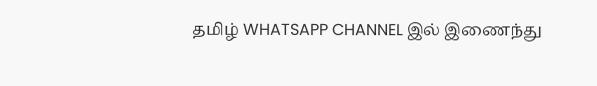தமிழ் WHATSAPP CHANNEL இல் இணைந்து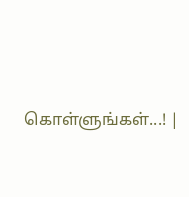கொள்ளுங்கள்...! |